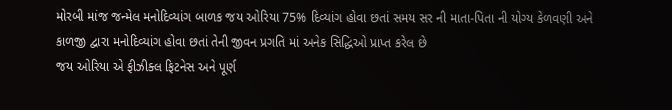મોરબી માંજ જન્મેલ મનોદિવ્યાંગ બાળક જય ઓરિયા 75% દિવ્યાંગ હોવા છતાં સમય સર ની માતા-પિતા ની યોગ્ય કેળવણી અને કાળજી દ્વારા મનોદિવ્યાંગ હોવા છતાં તેની જીવન પ્રગતિ માં અનેક સિદ્ધિઓ પ્રાપ્ત કરેલ છે
જય ઓરિયા એ ફીઝીક્લ ફિટનેસ અને પૂર્ણ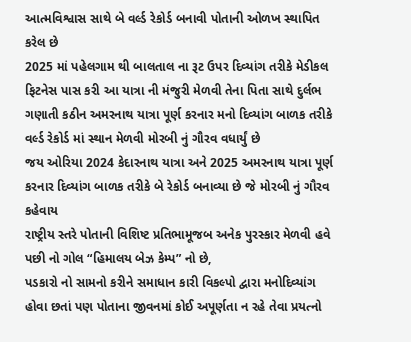આત્મવિશ્વાસ સાથે બે વર્લ્ડ રેકોર્ડ બનાવી પોતાની ઓળખ સ્થાપિત કરેલ છે
2025 માં પહેલગામ થી બાલતાલ ના રૂટ ઉપર દિવ્યાંગ તરીકે મેડીકલ ફિટનેસ પાસ કરી આ યાત્રા ની મંજુરી મેળવી તેના પિતા સાથે દુર્લભ ગણાતી કઠીન અમરનાથ યાત્રા પૂર્ણ કરનાર મનો દિવ્યાંગ બાળક તરીકે વર્લ્ડ રેકોર્ડ માં સ્થાન મેળવી મોરબી નું ગૌરવ વધાર્યું છે
જય ઓરિયા 2024 કેદારનાથ યાત્રા અને 2025 અમરનાથ યાત્રા પૂર્ણ કરનાર દિવ્યાંગ બાળક તરીકે બે રેકોર્ડ બનાવ્યા છે જે મોરબી નું ગૌરવ કહેવાય
રાષ્ટ્રીય સ્તરે પોતાની વિશિષ્ટ પ્રતિભામૂજબ અનેક પુરસ્કાર મેળવી હવે પછી નો ગોલ “હિમાલય બેઝ કેમ્પ” નો છે,
પડકારો નો સામનો કરીને સમાધાન કારી વિકલ્પો દ્વારા મનોદિવ્યાંગ હોવા છતાં પણ પોતાના જીવનમાં કોઈ અપૂર્ણતા ન રહે તેવા પ્રયત્નો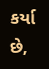કર્યા છે,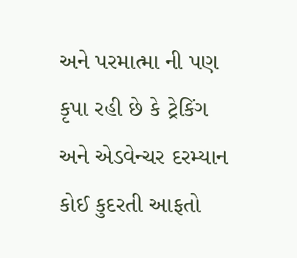અને પરમાત્મા ની પણ કૃપા રહી છે કે ટ્રેકિંગ અને એડવેન્ચર દરમ્યાન કોઈ કુદરતી આફતો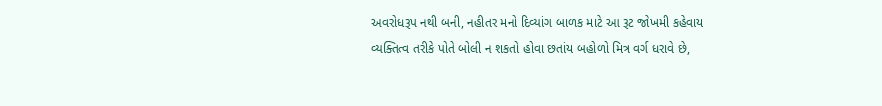અવરોધરૂપ નથી બની, નહીતર મનો દિવ્યાંગ બાળક માટે આ રૂટ જોખમી કહેવાય
વ્યક્તિત્વ તરીકે પોતે બોલી ન શકતો હોવા છતાંય બહોળો મિત્ર વર્ગ ધરાવે છે,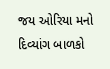જય ઓરિયા મનો દિવ્યાંગ બાળકો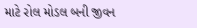માટે રોલ મોડલ બની જીવન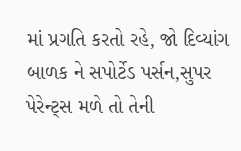માં પ્રગતિ કરતો રહે, જો દિવ્યાંગ બાળક ને સપોર્ટેડ પર્સન,સુપર પેરેન્ટ્સ મળે તો તેની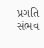પ્રગતિ સંભવ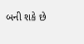બની શકે છે